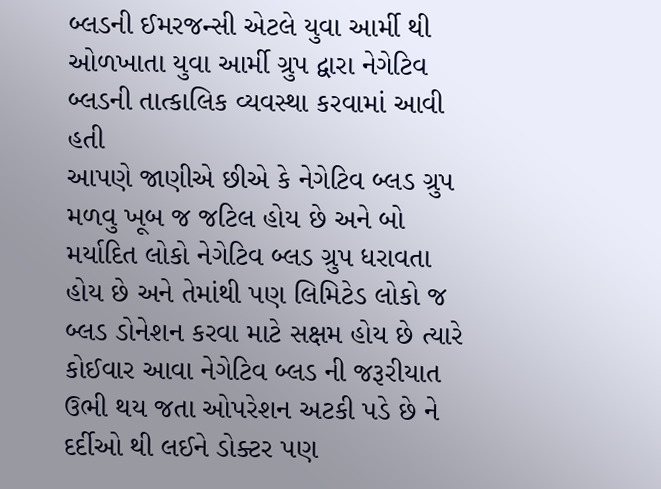બ્લડની ઈમરજન્સી એટલે યુવા આર્મી થી ઓળખાતા યુવા આર્મી ગ્રુપ દ્વારા નેગેટિવ બ્લડની તાત્કાલિક વ્યવસ્થા કરવામાં આવી હતી
આપણે જાણીએ છીએ કે નેગેટિવ બ્લડ ગ્રુપ મળવુ ખૂબ જ જટિલ હોય છે અને બો મર્યાદિત લોકો નેગેટિવ બ્લડ ગ્રુપ ધરાવતા હોય છે અને તેમાંથી પણ લિમિટેડ લોકો જ બ્લડ ડોનેશન કરવા માટે સક્ષમ હોય છે ત્યારે કોઈવાર આવા નેગેટિવ બ્લડ ની જરૂરીયાત ઉભી થય જતા ઓપરેશન અટકી પડે છે ને દર્દીઓ થી લઈને ડોક્ટર પણ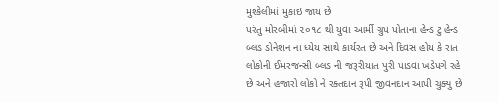મુશ્કેલીમાં મુકાઇ જાય છે
પરંતુ મોરબીમાં ૨૦૧૮ થી યુવા આર્મી ગ્રુપ પોતાના હેન્ડ ટુ હેન્ડ બ્લડ ડોનેશન ના ધ્યેય સાથે કાર્યરત છે અને દિવસ હોય કે રાત લોકોની ઈમરજન્સી બ્લડ ની જરૂરીયાત પુરી પાડવા ખડેપગે રહે છે અને હજારો લોકો ને રક્તદાન રૂપી જીવનદાન આપી ચુક્યુ છે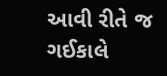આવી રીતે જ ગઈકાલે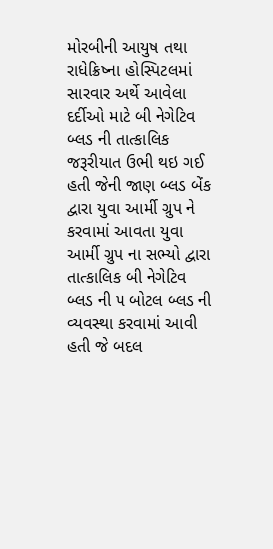મોરબીની આયુષ તથા રાધેક્રિષ્ના હોસ્પિટલમાં સારવાર અર્થે આવેલા દર્દીઓ માટે બી નેગેટિવ બ્લડ ની તાત્કાલિક જરૂરીયાત ઉભી થઇ ગઈ હતી જેની જાણ બ્લડ બેંક દ્વારા યુવા આર્મી ગ્રુપ ને કરવામાં આવતા યુવા આર્મી ગ્રુપ ના સભ્યો દ્વારા તાત્કાલિક બી નેગેટિવ બ્લડ ની ૫ બોટલ બ્લડ ની વ્યવસ્થા કરવામાં આવી હતી જે બદલ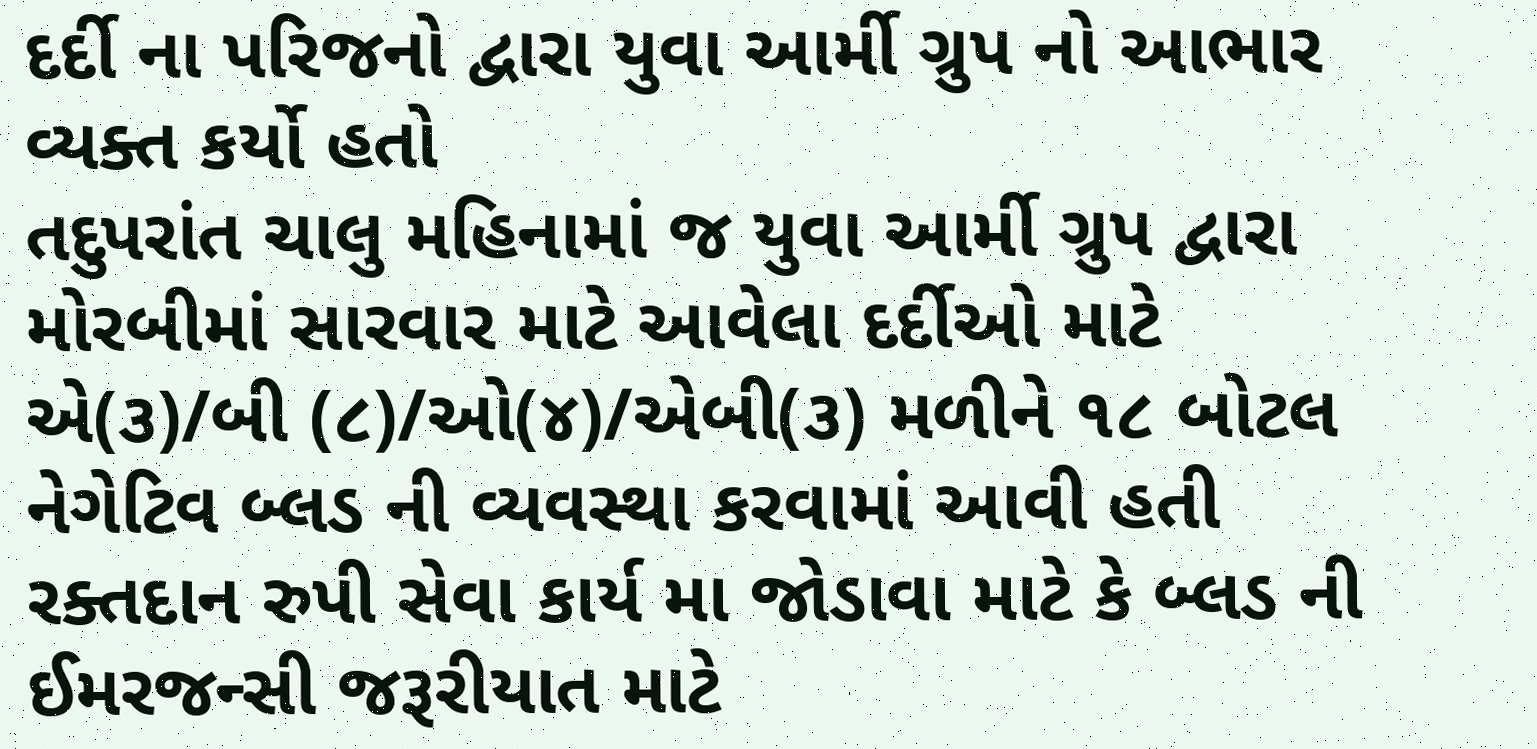દર્દી ના પરિજનો દ્વારા યુવા આર્મી ગ્રુપ નો આભાર વ્યક્ત કર્યો હતો
તદુપરાંત ચાલુ મહિનામાં જ યુવા આર્મી ગ્રુપ દ્વારા મોરબીમાં સારવાર માટે આવેલા દર્દીઓ માટે એ(૩)/બી (૮)/ઓ(૪)/એબી(૩) મળીને ૧૮ બોટલ નેગેટિવ બ્લડ ની વ્યવસ્થા કરવામાં આવી હતી
રક્તદાન રુપી સેવા કાર્ય મા જોડાવા માટે કે બ્લડ ની ઈમરજન્સી જરૂરીયાત માટે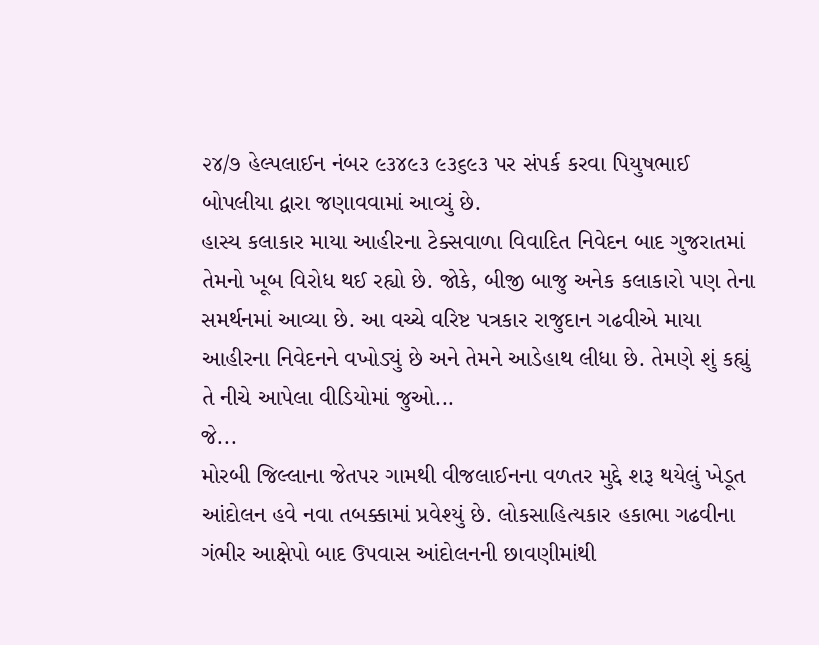૨૪/૭ હેલ્પલાઈન નંબર ૯૩૪૯૩ ૯૩૬૯૩ પર સંપર્ક કરવા પિયુષભાઈ બોપલીયા દ્વારા જણાવવામાં આવ્યું છે.
હાસ્ય કલાકાર માયા આહીરના ટેક્સવાળા વિવાદિત નિવેદન બાદ ગુજરાતમાં તેમનો ખૂબ વિરોધ થઈ રહ્યો છે. જોકે, બીજી બાજુ અનેક કલાકારો પણ તેના સમર્થનમાં આવ્યા છે. આ વચ્ચે વરિષ્ટ પત્રકાર રાજુદાન ગઢવીએ માયા આહીરના નિવેદનને વખોડ્યું છે અને તેમને આડેહાથ લીધા છે. તેમણે શું કહ્યું તે નીચે આપેલા વીડિયોમાં જુઓ...
જે...
મોરબી જિલ્લાના જેતપર ગામથી વીજલાઈનના વળતર મુદ્દે શરૂ થયેલું ખેડૂત આંદોલન હવે નવા તબક્કામાં પ્રવેશ્યું છે. લોકસાહિત્યકાર હકાભા ગઢવીના ગંભીર આક્ષેપો બાદ ઉપવાસ આંદોલનની છાવણીમાંથી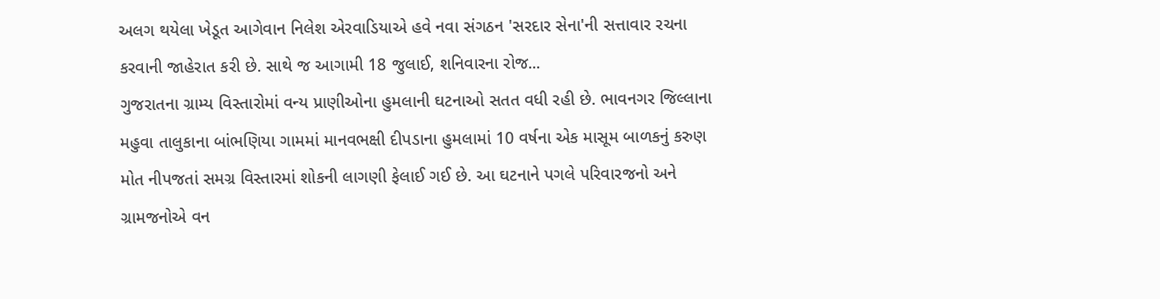અલગ થયેલા ખેડૂત આગેવાન નિલેશ એરવાડિયાએ હવે નવા સંગઠન 'સરદાર સેના'ની સત્તાવાર રચના કરવાની જાહેરાત કરી છે. સાથે જ આગામી 18 જુલાઈ, શનિવારના રોજ...
ગુજરાતના ગ્રામ્ય વિસ્તારોમાં વન્ય પ્રાણીઓના હુમલાની ઘટનાઓ સતત વધી રહી છે. ભાવનગર જિલ્લાના મહુવા તાલુકાના બાંભણિયા ગામમાં માનવભક્ષી દીપડાના હુમલામાં 10 વર્ષના એક માસૂમ બાળકનું કરુણ મોત નીપજતાં સમગ્ર વિસ્તારમાં શોકની લાગણી ફેલાઈ ગઈ છે. આ ઘટનાને પગલે પરિવારજનો અને ગ્રામજનોએ વન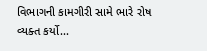વિભાગની કામગીરી સામે ભારે રોષ વ્યક્ત કર્યો...